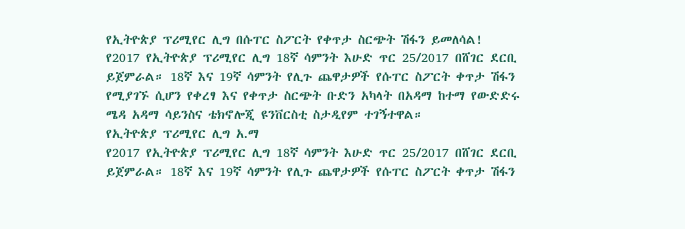የኢትዮጵያ ፕሪሚየር ሊግ በሱፐር ስፖርት የቀጥታ ስርጭት ሽፋን ይመለሳል!
የ2017 የኢትዮጵያ ፕሪሚየር ሊግ 18ኛ ሳምንት እሁድ ጥር 25/2017 በሸገር ደርቢ ይጀምራል። 18ኛ እና 19ኛ ሳምንት የሊጉ ጨዋታዎች የሱፐር ስፖርት ቀጥታ ሽፋን የሚያገኙ ሲሆን የቀረፃ እና የቀጥታ ስርጭት ቡድን አካላት በአዳማ ከተማ የውድድሩ ሜዳ አዳማ ሳይንስና ቴክኖሎጂ ዩንቨርስቲ ስታዲየም ተገኝተዋል።
የኢትዮጵያ ፕሪሚየር ሊግ አ.ማ
የ2017 የኢትዮጵያ ፕሪሚየር ሊግ 18ኛ ሳምንት እሁድ ጥር 25/2017 በሸገር ደርቢ ይጀምራል። 18ኛ እና 19ኛ ሳምንት የሊጉ ጨዋታዎች የሱፐር ስፖርት ቀጥታ ሽፋን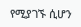የሚያገኙ ሲሆን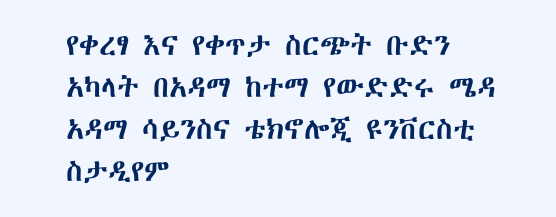የቀረፃ እና የቀጥታ ስርጭት ቡድን አካላት በአዳማ ከተማ የውድድሩ ሜዳ አዳማ ሳይንስና ቴክኖሎጂ ዩንቨርስቲ ስታዲየም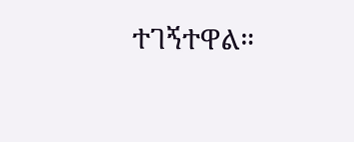ተገኝተዋል።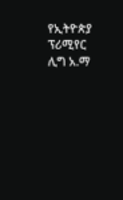የኢትዮጵያ ፕሪሚየር ሊግ አ.ማ